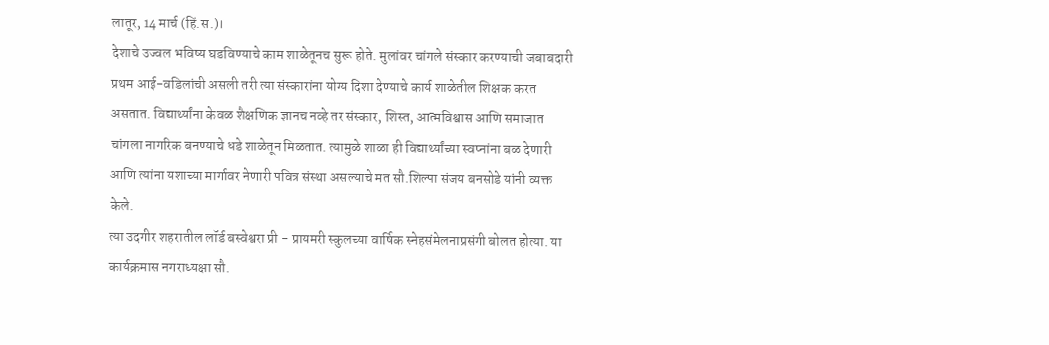लातूर, 14 मार्च (हिं.स.)।
देशाचे उज्वल भविष्य घडविण्याचे काम शाळेतूनच सुरू होते. मुलांवर चांगले संस्कार करण्याची जबाबदारी प्रथम आई-वडिलांची असली तरी त्या संस्कारांना योग्य दिशा देण्याचे कार्य शाळेतील शिक्षक करत असतात. विद्यार्थ्यांना केवळ शैक्षणिक ज्ञानच नव्हे तर संस्कार, शिस्त, आत्मविश्वास आणि समाजात चांगला नागरिक बनण्याचे धडे शाळेतून मिळतात. त्यामुळे शाळा ही विद्यार्थ्यांच्या स्वप्नांना बळ देणारी आणि त्यांना यशाच्या मार्गावर नेणारी पवित्र संस्था असल्याचे मत सौ.शिल्पा संजय बनसोडे यांनी व्यक्त केले.
त्या उदगीर शहरातील लॉर्ड बस्वेश्वरा प्री - प्रायमरी स्कुलच्या वार्षिक स्नेहसंमेलनाप्रसंगी बोलत होत्या. या कार्यक्रमास नगराध्यक्षा सौ.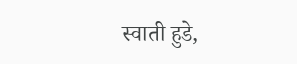स्वाती हुडे,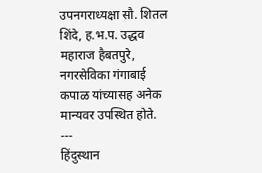उपनगराध्यक्षा सौ. शितल शिंदे, ह.भ.प. उद्धव महाराज हैबतपुरे, नगरसेविका गंगाबाई कपाळ यांच्यासह अनेक मान्यवर उपस्थित होते.
---
हिंदुस्थान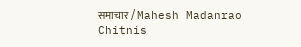समाचार / Mahesh Madanrao Chitnis